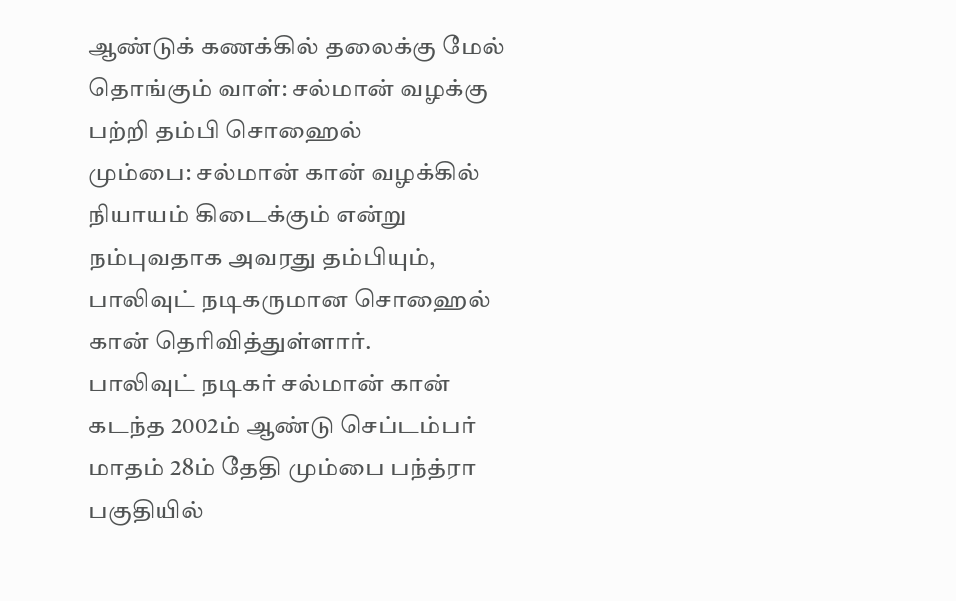ஆண்டுக் கணக்கில் தலைக்கு மேல் தொங்கும் வாள்: சல்மான் வழக்கு பற்றி தம்பி சொஹைல்
மும்பை: சல்மான் கான் வழக்கில் நியாயம் கிடைக்கும் என்று நம்புவதாக அவரது தம்பியும், பாலிவுட் நடிகருமான சொஹைல் கான் தெரிவித்துள்ளார்.
பாலிவுட் நடிகர் சல்மான் கான் கடந்த 2002ம் ஆண்டு செப்டம்பர் மாதம் 28ம் தேதி மும்பை பந்த்ரா பகுதியில்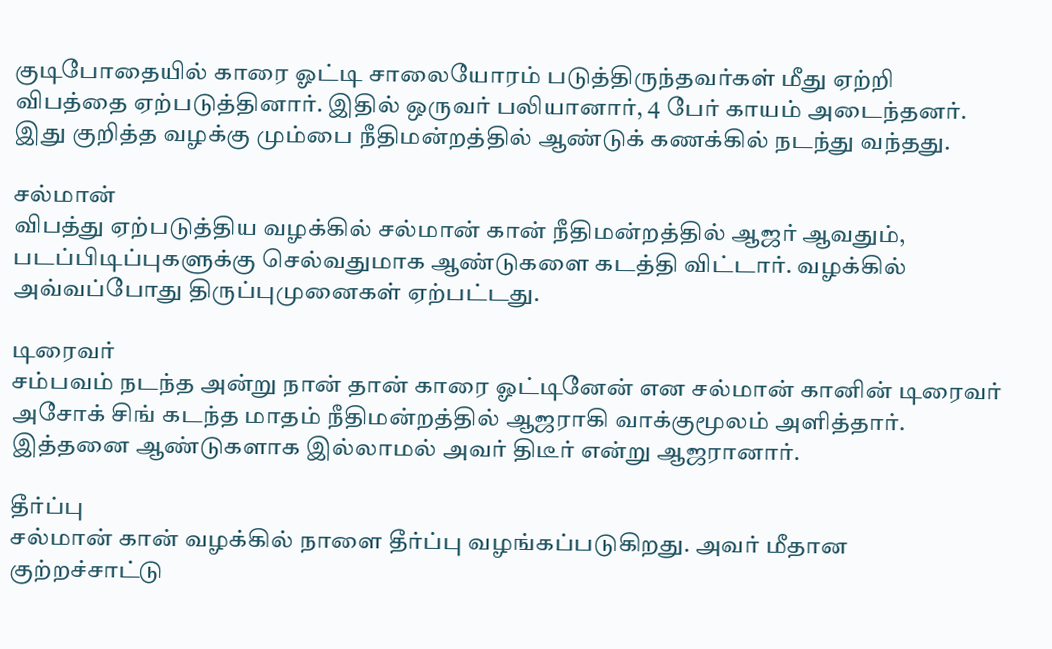குடிபோதையில் காரை ஓட்டி சாலையோரம் படுத்திருந்தவர்கள் மீது ஏற்றி விபத்தை ஏற்படுத்தினார். இதில் ஒருவர் பலியானார், 4 பேர் காயம் அடைந்தனர்.
இது குறித்த வழக்கு மும்பை நீதிமன்றத்தில் ஆண்டுக் கணக்கில் நடந்து வந்தது.

சல்மான்
விபத்து ஏற்படுத்திய வழக்கில் சல்மான் கான் நீதிமன்றத்தில் ஆஜர் ஆவதும், படப்பிடிப்புகளுக்கு செல்வதுமாக ஆண்டுகளை கடத்தி விட்டார். வழக்கில் அவ்வப்போது திருப்புமுனைகள் ஏற்பட்டது.

டிரைவர்
சம்பவம் நடந்த அன்று நான் தான் காரை ஓட்டினேன் என சல்மான் கானின் டிரைவர் அசோக் சிங் கடந்த மாதம் நீதிமன்றத்தில் ஆஜராகி வாக்குமூலம் அளித்தார். இத்தனை ஆண்டுகளாக இல்லாமல் அவர் திடீர் என்று ஆஜரானார்.

தீர்ப்பு
சல்மான் கான் வழக்கில் நாளை தீர்ப்பு வழங்கப்படுகிறது. அவர் மீதான குற்றச்சாட்டு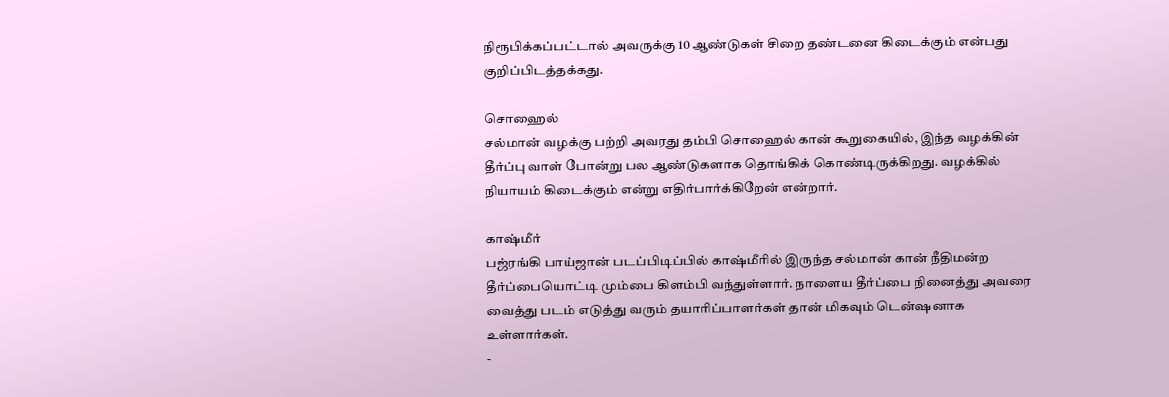நிரூபிக்கப்பட்டால் அவருக்கு 10 ஆண்டுகள் சிறை தண்டனை கிடைக்கும் என்பது குறிப்பிடத்தக்கது.

சொஹைல்
சல்மான் வழக்கு பற்றி அவரது தம்பி சொஹைல் கான் கூறுகையில், இந்த வழக்கின் தீர்ப்பு வாள் போன்று பல ஆண்டுகளாக தொங்கிக் கொண்டிருக்கிறது. வழக்கில் நியாயம் கிடைக்கும் என்று எதிர்பார்க்கிறேன் என்றார்.

காஷ்மீர்
பஜ்ரங்கி பாய்ஜான் படப்பிடிப்பில் காஷ்மீரில் இருந்த சல்மான் கான் நீதிமன்ற தீர்ப்பையொட்டி மும்பை கிளம்பி வந்துள்ளார். நாளைய தீர்ப்பை நினைத்து அவரை வைத்து படம் எடுத்து வரும் தயாரிப்பாளர்கள் தான் மிகவும் டென்ஷனாக உள்ளார்கள்.
-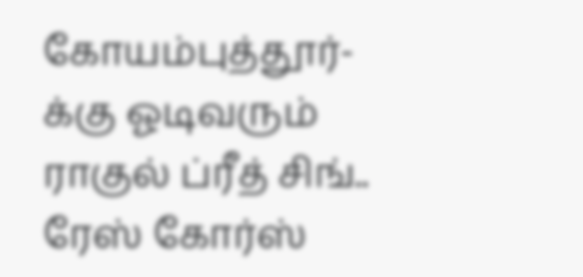கோயம்புத்தூர்-க்கு ஓடிவரும் ராகுல் ப்ரீத் சிங்.. ரேஸ் கோர்ஸ்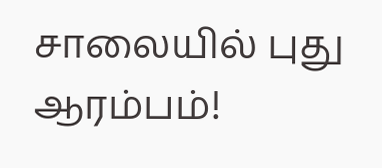சாலையில் புது ஆரம்பம்!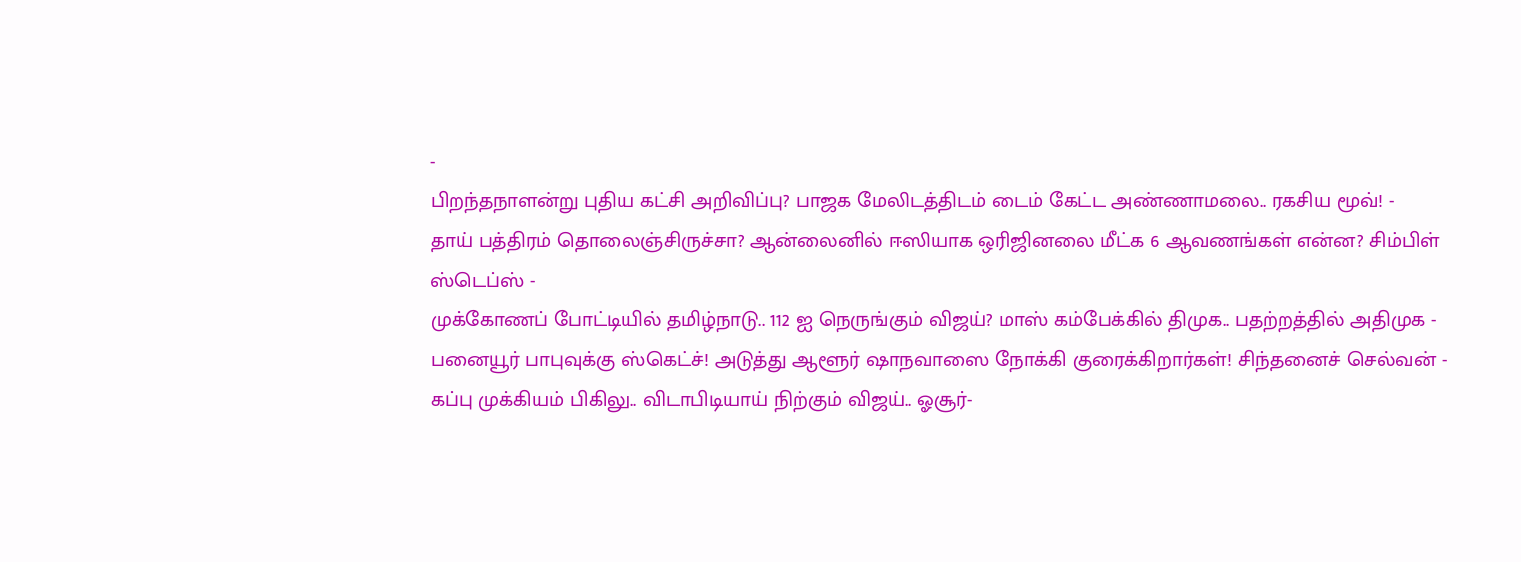-
பிறந்தநாளன்று புதிய கட்சி அறிவிப்பு? பாஜக மேலிடத்திடம் டைம் கேட்ட அண்ணாமலை.. ரகசிய மூவ்! -
தாய் பத்திரம் தொலைஞ்சிருச்சா? ஆன்லைனில் ஈஸியாக ஒரிஜினலை மீட்க 6 ஆவணங்கள் என்ன? சிம்பிள் ஸ்டெப்ஸ் -
முக்கோணப் போட்டியில் தமிழ்நாடு.. 112 ஐ நெருங்கும் விஜய்? மாஸ் கம்பேக்கில் திமுக.. பதற்றத்தில் அதிமுக -
பனையூர் பாபுவுக்கு ஸ்கெட்ச்! அடுத்து ஆளூர் ஷாநவாஸை நோக்கி குரைக்கிறார்கள்! சிந்தனைச் செல்வன் -
கப்பு முக்கியம் பிகிலு.. விடாபிடியாய் நிற்கும் விஜய்.. ஓசூர்-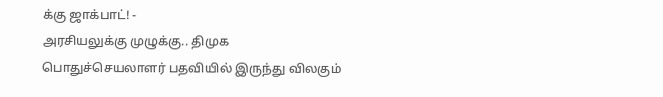க்கு ஜாக்பாட்! -
அரசியலுக்கு முழுக்கு.. திமுக பொதுச்செயலாளர் பதவியில் இருந்து விலகும்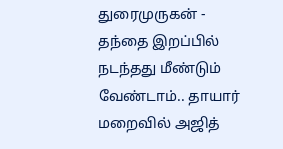துரைமுருகன் -
தந்தை இறப்பில் நடந்தது மீண்டும் வேண்டாம்.. தாயார் மறைவில் அஜித்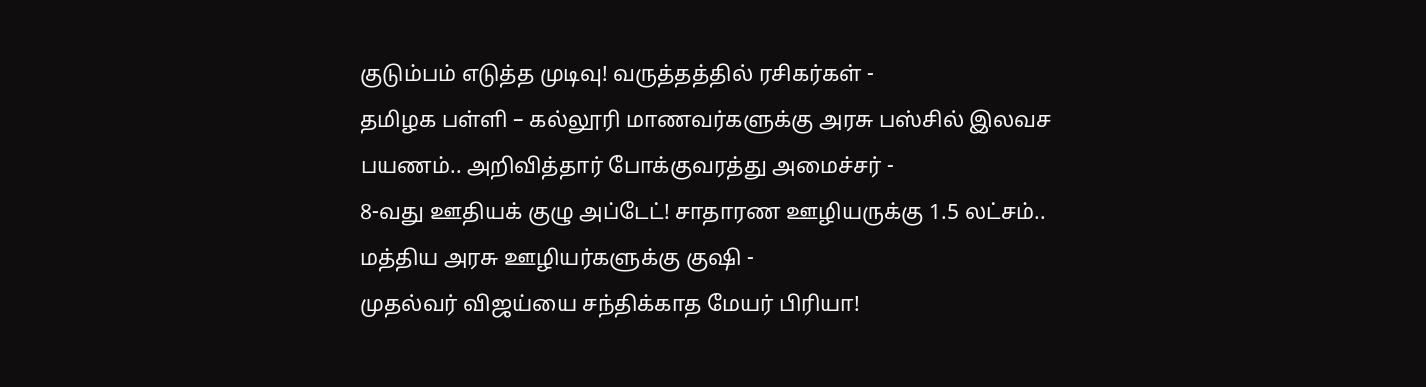குடும்பம் எடுத்த முடிவு! வருத்தத்தில் ரசிகர்கள் -
தமிழக பள்ளி – கல்லூரி மாணவர்களுக்கு அரசு பஸ்சில் இலவச பயணம்.. அறிவித்தார் போக்குவரத்து அமைச்சர் -
8-வது ஊதியக் குழு அப்டேட்! சாதாரண ஊழியருக்கு 1.5 லட்சம்.. மத்திய அரசு ஊழியர்களுக்கு குஷி -
முதல்வர் விஜய்யை சந்திக்காத மேயர் பிரியா!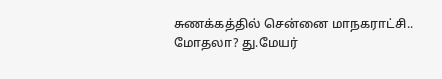சுணக்கத்தில் சென்னை மாநகராட்சி.. மோதலா? து.மேயர்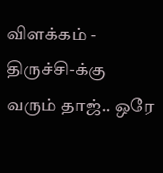விளக்கம் -
திருச்சி-க்கு வரும் தாஜ்.. ஒரே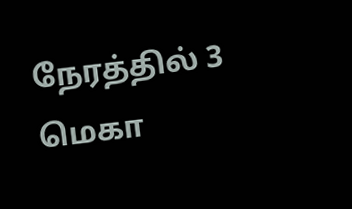நேரத்தில் 3 மெகா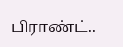பிராண்ட்..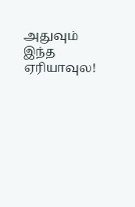அதுவும் இந்த ஏரியாவுல!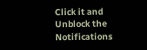Click it and Unblock the Notifications